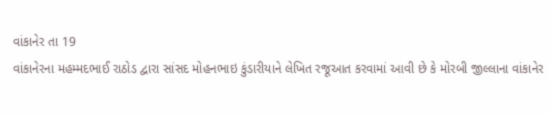વાંકાનેર તા 19
વાંકાનેરના મહમ્મદભાઈ રાઠોડ દ્વારા સાંસદ મોહનભાઇ કુંડારીયાને લેખિત રજૂઆત કરવામાં આવી છે કે મોરબી જીલ્લાના વાંકાનેર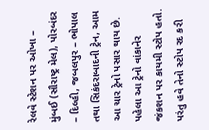રેલવે સ્ટેશન પર ઓખા – મુંબઈ (સૌરાષ્ટ્ર મેલ), પોરબંદર – દિલ્હી, જબલપુર – ભોપાલ તથા સિકંદરાબાદની ટ્રેન, આમ આ ચાર ટ્રેનો પસાર થાય છે. પહેલા આ ટ્રેનો વાંકાનેર જંકશન પર કાયમી સ્ટોપ હતો. પરંતુ હવે તેનો સ્ટોપ રદ કરી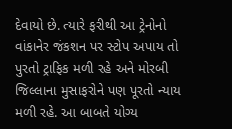દેવાયો છે. ત્યારે ફરીથી આ ટ્રેનોનો વાંકાનેર જંકશન પર સ્ટોપ અપાય તો પુરતો ટ્રાફિક મળી રહે અને મોરબી જિલ્લાના મુસાફરોને પણ પૂરતો ન્યાય મળી રહે. આ બાબતે યોગ્ય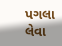પગલા લેવા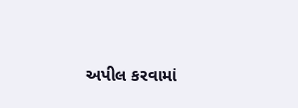અપીલ કરવામાં